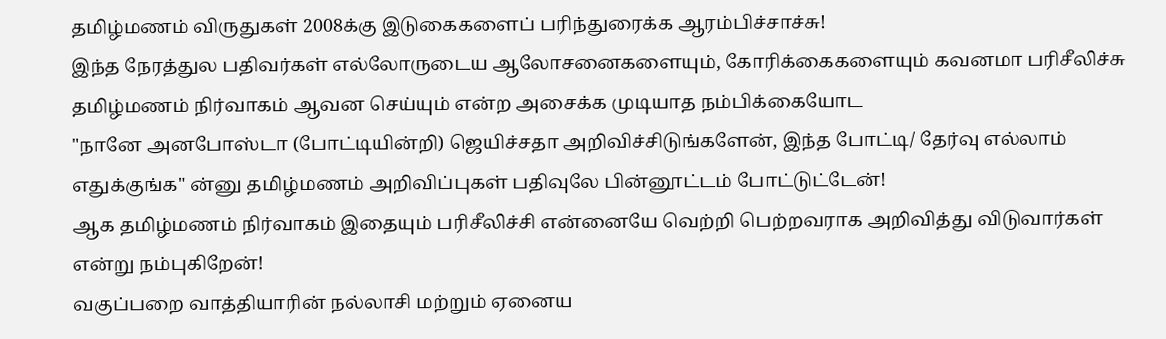தமிழ்மணம் விருதுகள் 2008க்கு இடுகைகளைப் பரிந்துரைக்க ஆரம்பிச்சாச்சு!
இந்த நேரத்துல பதிவர்கள் எல்லோருடைய ஆலோசனைகளையும், கோரிக்கைகளையும் கவனமா பரிசீலிச்சு தமிழ்மணம் நிர்வாகம் ஆவன செய்யும் என்ற அசைக்க முடியாத நம்பிக்கையோட
"நானே அனபோஸ்டா (போட்டியின்றி) ஜெயிச்சதா அறிவிச்சிடுங்களேன், இந்த போட்டி/ தேர்வு எல்லாம் எதுக்குங்க" ன்னு தமிழ்மணம் அறிவிப்புகள் பதிவுலே பின்னூட்டம் போட்டுட்டேன்!
ஆக தமிழ்மணம் நிர்வாகம் இதையும் பரிசீலிச்சி என்னையே வெற்றி பெற்றவராக அறிவித்து விடுவார்கள் என்று நம்புகிறேன்!
வகுப்பறை வாத்தியாரின் நல்லாசி மற்றும் ஏனைய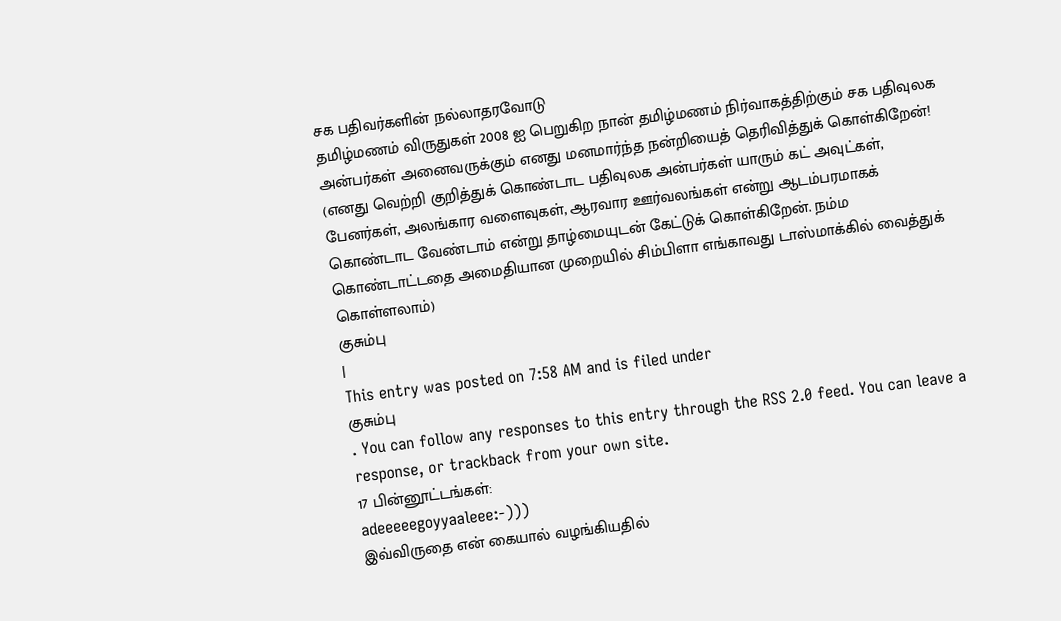சக பதிவர்களின் நல்லாதரவோடு
தமிழ்மணம் விருதுகள் 2008 ஐ பெறுகிற நான் தமிழ்மணம் நிர்வாகத்திற்கும் சக பதிவுலக அன்பர்கள் அனைவருக்கும் எனது மனமார்ந்த நன்றியைத் தெரிவித்துக் கொள்கிறேன்!
(எனது வெற்றி குறித்துக் கொண்டாட பதிவுலக அன்பர்கள் யாரும் கட் அவுட்கள், பேனர்கள், அலங்கார வளைவுகள், ஆரவார ஊர்வலங்கள் என்று ஆடம்பரமாகக் கொண்டாட வேண்டாம் என்று தாழ்மையுடன் கேட்டுக் கொள்கிறேன். நம்ம கொண்டாட்டதை அமைதியான முறையில் சிம்பிளா எங்காவது டாஸ்மாக்கில் வைத்துக் கொள்ளலாம்)
குசும்பு
|
This entry was posted on 7:58 AM and is filed under
குசும்பு
. You can follow any responses to this entry through the RSS 2.0 feed. You can leave a response, or trackback from your own site.
17 பின்னூட்டங்கள்:
adeeeeegoyyaaleee:-)))
இவ்விருதை என் கையால் வழங்கியதில்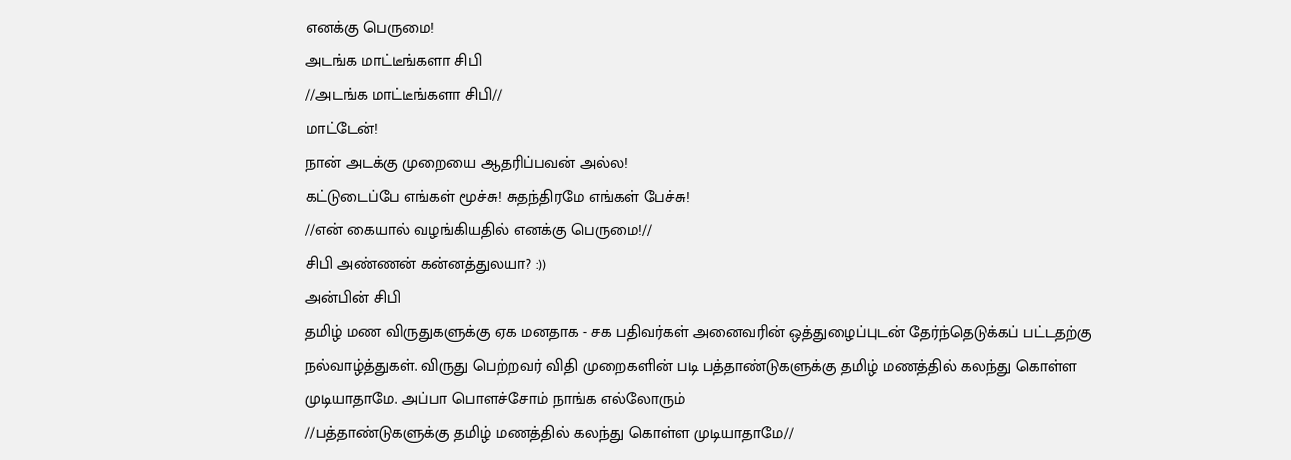எனக்கு பெருமை!
அடங்க மாட்டீங்களா சிபி
//அடங்க மாட்டீங்களா சிபி//
மாட்டேன்!
நான் அடக்கு முறையை ஆதரிப்பவன் அல்ல!
கட்டுடைப்பே எங்கள் மூச்சு! சுதந்திரமே எங்கள் பேச்சு!
//என் கையால் வழங்கியதில் எனக்கு பெருமை!//
சிபி அண்ணன் கன்னத்துலயா? :))
அன்பின் சிபி
தமிழ் மண விருதுகளுக்கு ஏக மனதாக - சக பதிவர்கள் அனைவரின் ஒத்துழைப்புடன் தேர்ந்தெடுக்கப் பட்டதற்கு நல்வாழ்த்துகள். விருது பெற்றவர் விதி முறைகளின் படி பத்தாண்டுகளுக்கு தமிழ் மணத்தில் கலந்து கொள்ள முடியாதாமே. அப்பா பொளச்சோம் நாங்க எல்லோரும்
//பத்தாண்டுகளுக்கு தமிழ் மணத்தில் கலந்து கொள்ள முடியாதாமே//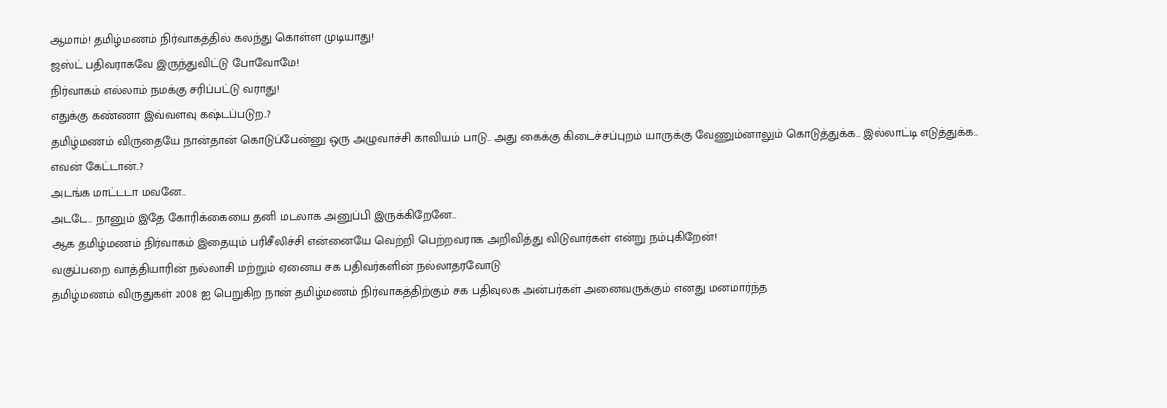ஆமாம்! தமிழ்மணம் நிர்வாகத்தில் கலந்து கொள்ள முடியாது!
ஜஸ்ட் பதிவராகவே இருந்துவிட்டு போவோமே!
நிர்வாகம் எல்லாம் நமக்கு சரிப்பட்டு வராது!
எதுக்கு கண்ணா இவ்வளவு கஷ்டப்படுற..?
தமிழ்மணம் விருதையே நான்தான் கொடுப்பேன்னு ஒரு அழுவாச்சி காவியம் பாடு.. அது கைக்கு கிடைச்சப்புறம் யாருக்கு வேணும்னாலும் கொடுத்துக்க.. இல்லாட்டி எடுத்துக்க.. எவன் கேட்டான்..?
அடங்க மாட்டடா மவனே..
அடடே.. நானும் இதே கோரிக்கையை தனி மடலாக அனுப்பி இருக்கிறேனே..
ஆக தமிழ்மணம் நிர்வாகம் இதையும் பரிசீலிச்சி என்னையே வெற்றி பெற்றவராக அறிவித்து விடுவார்கள் என்று நம்புகிறேன்!
வகுப்பறை வாத்தியாரின் நல்லாசி மற்றும் ஏனைய சக பதிவர்களின் நல்லாதரவோடு
தமிழ்மணம் விருதுகள் 2008 ஐ பெறுகிற நான் தமிழ்மணம் நிர்வாகத்திற்கும் சக பதிவுலக அன்பர்கள் அனைவருக்கும் எனது மனமார்ந்த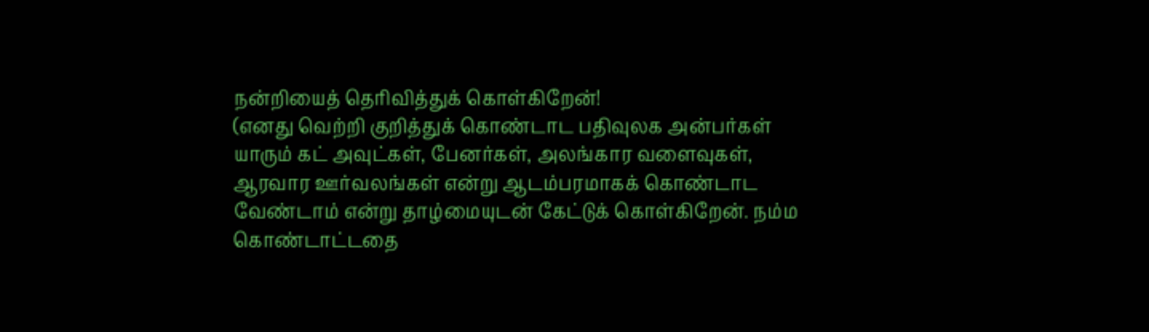நன்றியைத் தெரிவித்துக் கொள்கிறேன்!
(எனது வெற்றி குறித்துக் கொண்டாட பதிவுலக அன்பர்கள் யாரும் கட் அவுட்கள், பேனர்கள், அலங்கார வளைவுகள், ஆரவார ஊர்வலங்கள் என்று ஆடம்பரமாகக் கொண்டாட வேண்டாம் என்று தாழ்மையுடன் கேட்டுக் கொள்கிறேன். நம்ம கொண்டாட்டதை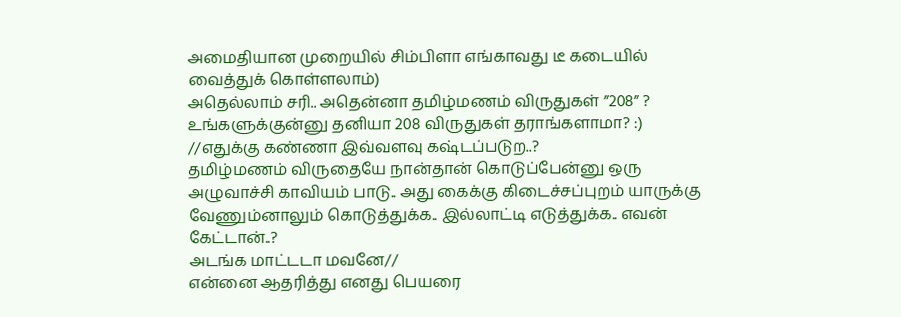அமைதியான முறையில் சிம்பிளா எங்காவது டீ கடையில் வைத்துக் கொள்ளலாம்)
அதெல்லாம் சரி.. அதென்னா தமிழ்மணம் விருதுகள் ”208” ?
உங்களுக்குன்னு தனியா 208 விருதுகள் தராங்களாமா? :)
//எதுக்கு கண்ணா இவ்வளவு கஷ்டப்படுற..?
தமிழ்மணம் விருதையே நான்தான் கொடுப்பேன்னு ஒரு அழுவாச்சி காவியம் பாடு.. அது கைக்கு கிடைச்சப்புறம் யாருக்கு வேணும்னாலும் கொடுத்துக்க.. இல்லாட்டி எடுத்துக்க.. எவன் கேட்டான்..?
அடங்க மாட்டடா மவனே//
என்னை ஆதரித்து எனது பெயரை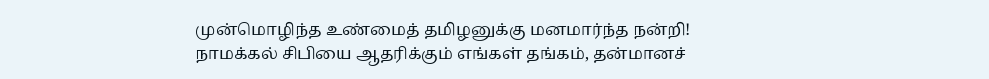முன்மொழிந்த உண்மைத் தமிழனுக்கு மனமார்ந்த நன்றி!
நாமக்கல் சிபியை ஆதரிக்கும் எங்கள் தங்கம், தன்மானச்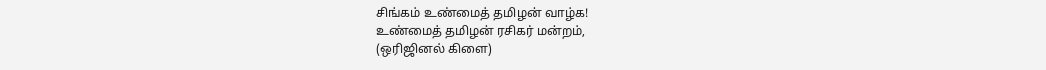சிங்கம் உண்மைத் தமிழன் வாழ்க!
உண்மைத் தமிழன் ரசிகர் மன்றம்,
(ஒரிஜினல் கிளை)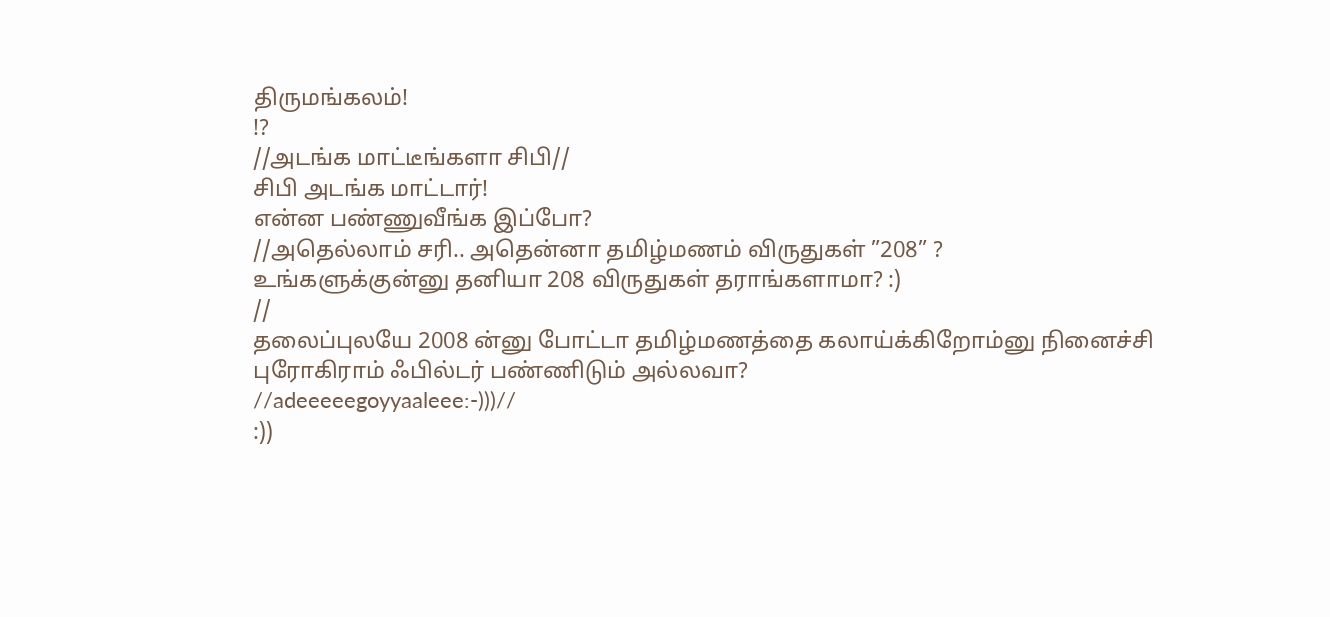திருமங்கலம்!
!?
//அடங்க மாட்டீங்களா சிபி//
சிபி அடங்க மாட்டார்!
என்ன பண்ணுவீங்க இப்போ?
//அதெல்லாம் சரி.. அதென்னா தமிழ்மணம் விருதுகள் ”208” ?
உங்களுக்குன்னு தனியா 208 விருதுகள் தராங்களாமா? :)
//
தலைப்புலயே 2008 ன்னு போட்டா தமிழ்மணத்தை கலாய்க்கிறோம்னு நினைச்சி புரோகிராம் ஃபில்டர் பண்ணிடும் அல்லவா?
//adeeeeegoyyaaleee:-)))//
:))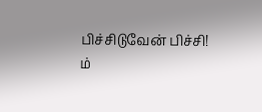பிச்சிடுவேன் பிச்சி!
ம்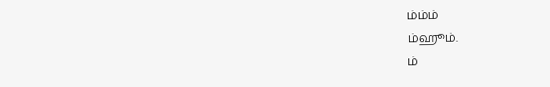ம்ம்ம்
ம்ஹூம்.
ம்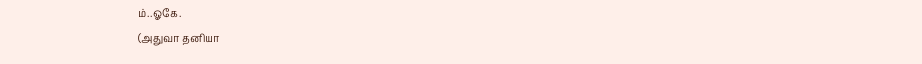ம்..ஓகே.
(அதுவா தனியா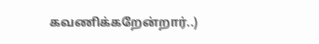கவணிக்கறேன்றார்..)